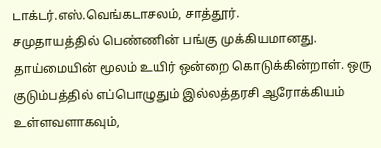டாக்டர்.எஸ்.வெங்கடாசலம், சாத்தூர்.
சமுதாயத்தில் பெண்ணின் பங்கு முக்கியமானது. தாய்மையின் மூலம் உயிர் ஒன்றை கொடுக்கின்றாள். ஒரு குடும்பத்தில் எப்பொழுதும் இல்லத்தரசி ஆரோக்கியம் உள்ளவளாகவும்,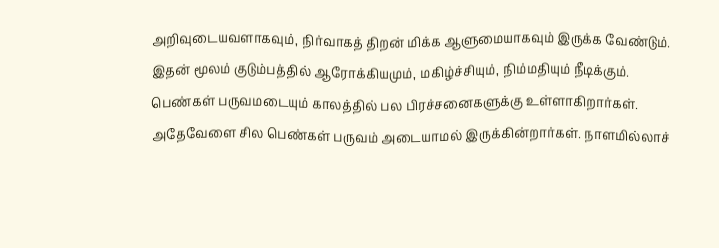அறிவுடையவளாகவும், நிர்வாகத் திறன் மிக்க ஆளுமையாகவும் இருக்க வேண்டும். இதன் மூலம் குடும்பத்தில் ஆரோக்கியமும், மகிழ்ச்சியும், நிம்மதியும் நீடிக்கும்.
பெண்கள் பருவமடையும் காலத்தில் பல பிரச்சனைகளுக்கு உள்ளாகிறார்கள். அதேவேளை சில பெண்கள் பருவம் அடையாமல் இருக்கின்றார்கள். நாளமில்லாச்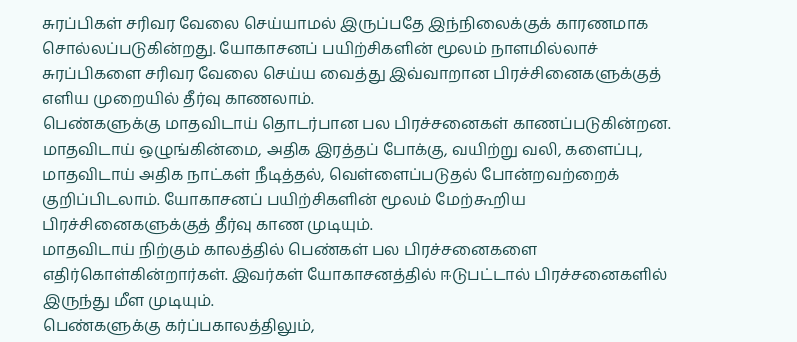சுரப்பிகள் சரிவர வேலை செய்யாமல் இருப்பதே இந்நிலைக்குக் காரணமாக சொல்லப்படுகின்றது. யோகாசனப் பயிற்சிகளின் மூலம் நாளமில்லாச் சுரப்பிகளை சரிவர வேலை செய்ய வைத்து இவ்வாறான பிரச்சினைகளுக்குத் எளிய முறையில் தீர்வு காணலாம்.
பெண்களுக்கு மாதவிடாய் தொடர்பான பல பிரச்சனைகள் காணப்படுகின்றன. மாதவிடாய் ஒழுங்கின்மை, அதிக இரத்தப் போக்கு, வயிற்று வலி, களைப்பு, மாதவிடாய் அதிக நாட்கள் நீடித்தல், வெள்ளைப்படுதல் போன்றவற்றைக் குறிப்பிடலாம். யோகாசனப் பயிற்சிகளின் மூலம் மேற்கூறிய பிரச்சினைகளுக்குத் தீர்வு காண முடியும்.
மாதவிடாய் நிற்கும் காலத்தில் பெண்கள் பல பிரச்சனைகளை எதிர்கொள்கின்றார்கள். இவர்கள் யோகாசனத்தில் ஈடுபட்டால் பிரச்சனைகளில் இருந்து மீள முடியும்.
பெண்களுக்கு கர்ப்பகாலத்திலும்,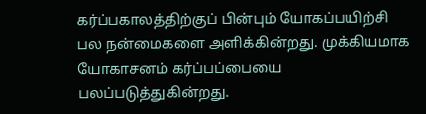கர்ப்பகாலத்திற்குப் பின்பும் யோகப்பயிற்சி பல நன்மைகளை அளிக்கின்றது. முக்கியமாக யோகாசனம் கர்ப்பப்பையை பலப்படுத்துகின்றது.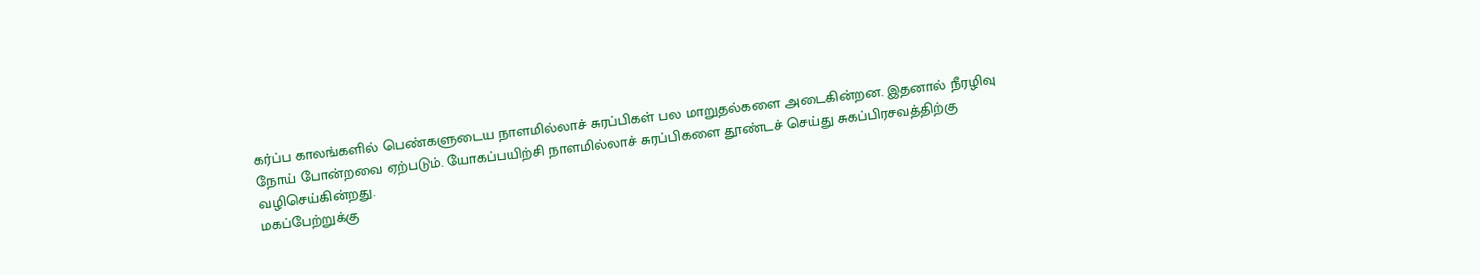கர்ப்ப காலங்களில் பெண்களுடைய நாளமில்லாச் சுரப்பிகள் பல மாறுதல்களை அடைகின்றன. இதனால் நீரழிவு நோய் போன்றவை ஏற்படும். யோகப்பயிற்சி நாளமில்லாச் சுரப்பிகளை தூண்டச் செய்து சுகப்பிரசவத்திற்கு வழிசெய்கின்றது.
மகப்பேற்றுக்கு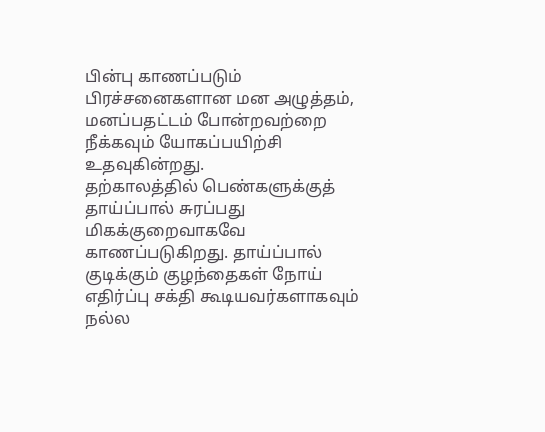பின்பு காணப்படும் பிரச்சனைகளான மன அழுத்தம், மனப்பதட்டம் போன்றவற்றை நீக்கவும் யோகப்பயிற்சி உதவுகின்றது.
தற்காலத்தில் பெண்களுக்குத் தாய்ப்பால் சுரப்பது மிகக்குறைவாகவே காணப்படுகிறது. தாய்ப்பால் குடிக்கும் குழந்தைகள் நோய் எதிர்ப்பு சக்தி கூடியவர்களாகவும் நல்ல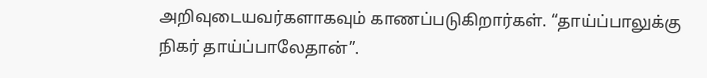அறிவுடையவர்களாகவும் காணப்படுகிறார்கள். “தாய்ப்பாலுக்கு நிகர் தாய்ப்பாலேதான்”.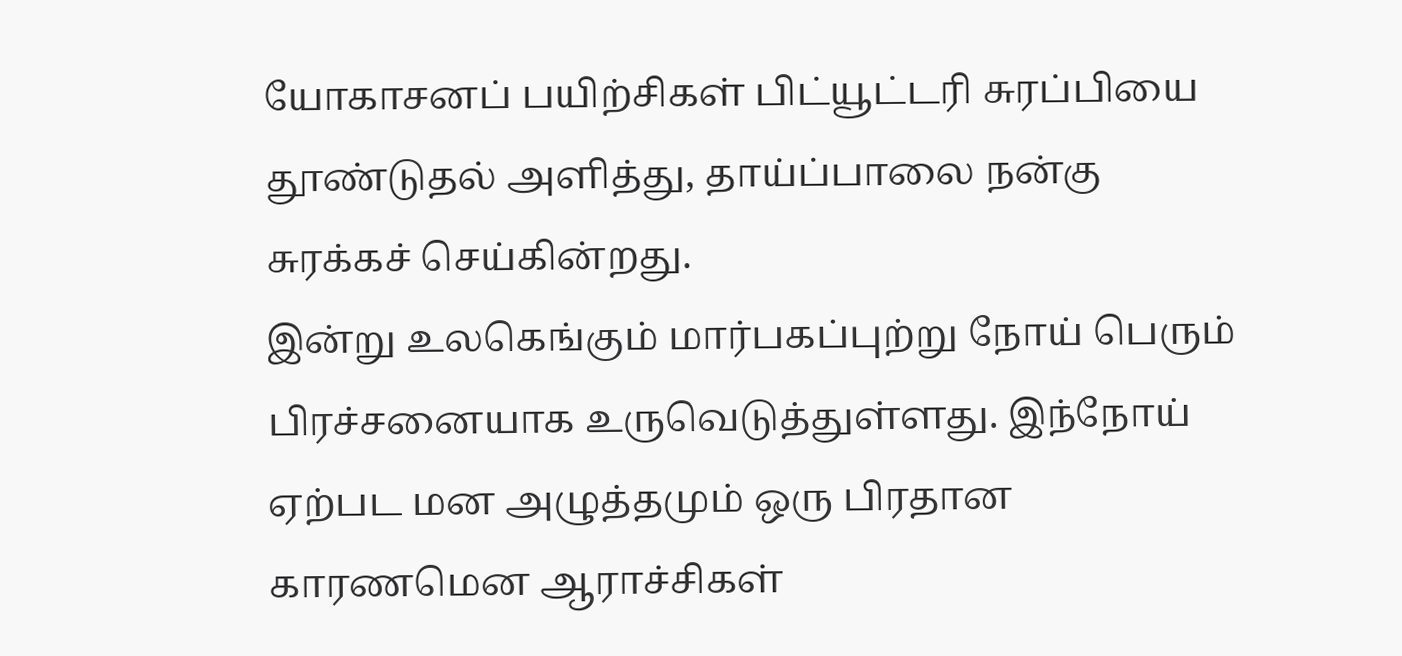யோகாசனப் பயிற்சிகள் பிட்யூட்டரி சுரப்பியை தூண்டுதல் அளித்து, தாய்ப்பாலை நன்கு சுரக்கச் செய்கின்றது.
இன்று உலகெங்கும் மார்பகப்புற்று நோய் பெரும் பிரச்சனையாக உருவெடுத்துள்ளது. இந்நோய் ஏற்பட மன அழுத்தமும் ஒரு பிரதான காரணமென ஆராச்சிகள்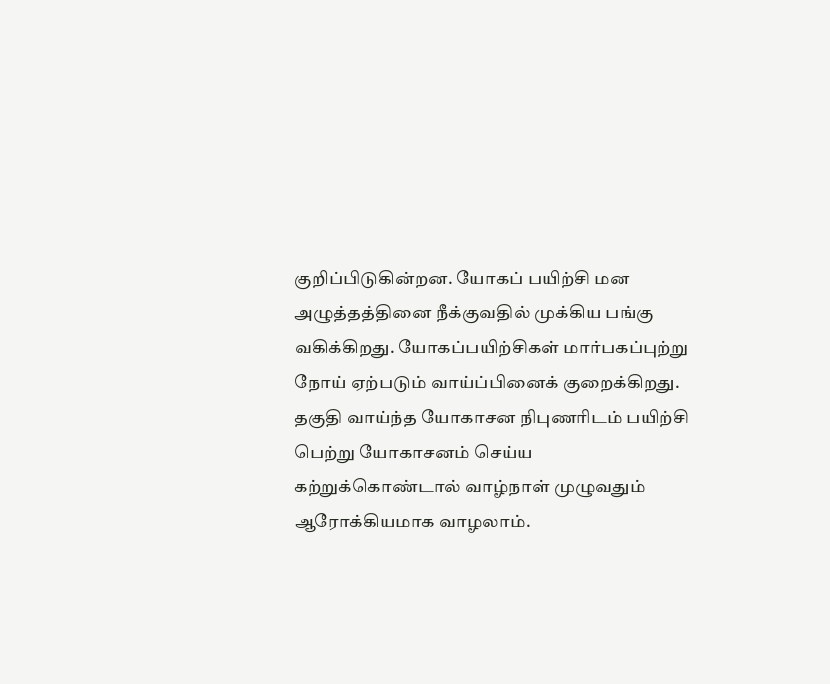குறிப்பிடுகின்றன. யோகப் பயிற்சி மன அழுத்தத்தினை நீக்குவதில் முக்கிய பங்கு வகிக்கிறது. யோகப்பயிற்சிகள் மார்பகப்புற்று நோய் ஏற்படும் வாய்ப்பினைக் குறைக்கிறது.
தகுதி வாய்ந்த யோகாசன நிபுணரிடம் பயிற்சி பெற்று யோகாசனம் செய்ய கற்றுக்கொண்டால் வாழ்நாள் முழுவதும் ஆரோக்கியமாக வாழலாம்.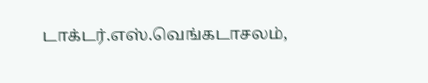டாக்டர்.எஸ்.வெங்கடாசலம்,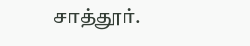சாத்தூர்.